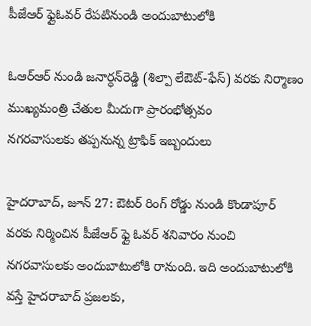పీజేఆర్‌ ఫ్లైఓవర్‌ రేపటినుండి అందుబాటులోకి

ఓఆర్‌ఆర్‌ నుండి జనార్ధన్‌రెడ్డి (శిల్పా లేఔట్‌-ఫేస్‌) వరకు నిర్మాణం
ముఖ్యమంత్రి చేతుల మీదుగా ప్రారంభోత్సవం
నగరవాసులకు తప్పనున్న ట్రాఫిక్‌ ఇబ్బందులు

హైదరాబాద్‌, జూన్‌ 27: ఔటర్‌ రింగ్‌ రోడ్డు నుండి కొండాపూర్‌ వరకు నిర్మించిన పీజేఆర్‌ ఫ్లై ఓవర్‌ శనివారం నుంచి నగరవాసులకు అందుబాటులోకి రానుంది. ఇది అందుబాటులోకి వస్తే హైదరాబాద్‌ ప్రజలకు,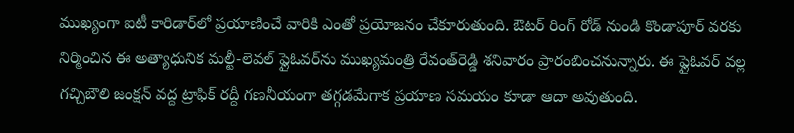ముఖ్యంగా ఐటీ కారిడార్‌లో ప్రయాణించే వారికి ఎంతో ప్రయోజనం చేకూరుతుంది. ఔటర్‌ రింగ్‌ రోడ్‌ నుండి కొండాపూర్‌ వరకు నిర్మించిన ఈ అత్యాధునిక మల్టీ-లెవల్‌ ఫ్లైఓవర్‌ను ముఖ్యమంత్రి రేవంత్‌రెడ్డి శనివారం ప్రారంబించనున్నారు. ఈ ఫ్లైఓవర్‌ వల్ల గచ్చిబౌలి జంక్షన్‌ వద్ద ట్రాఫిక్‌ రద్దీ గణనీయంగా తగ్గడమేగాక ప్రయాణ సమయం కూడా ఆదా అవుతుంది.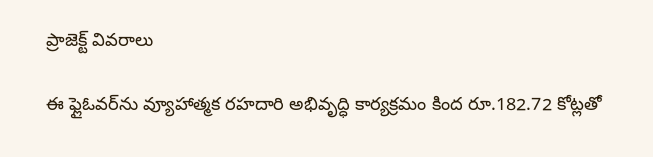ప్రాజెక్ట్‌ వివరాలు

ఈ ఫ్లైఓవర్‌ను వ్యూహాత్మక రహదారి అభివృద్ధి కార్యక్రమం కింద రూ.182.72 కోట్లతో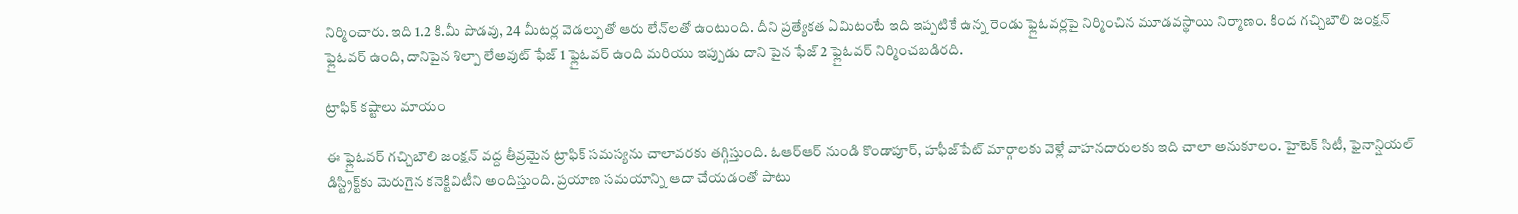నిర్మించారు. ఇది 1.2 కి.మీ పొడవు, 24 మీటర్ల వెడల్పుతో ఆరు లేన్‌లతో ఉంటుంది. దీని ప్రత్యేకత ఏమిటంటే ఇది ఇప్పటికే ఉన్న రెండు ఫ్లైఓవర్లపై నిర్మించిన మూడవస్థాయి నిర్మాణం. కింద గచ్చిబౌలి జంక్షన్‌ ఫ్లైఓవర్‌ ఉంది, దానిపైన శిల్పా లేఅవుట్‌ ఫేజ్‌ 1 ఫ్లైఓవర్‌ ఉంది మరియు ఇప్పుడు దాని పైన ఫేజ్‌ 2 ఫ్లైఓవర్‌ నిర్మించబడిరది.

ట్రాఫిక్‌ కష్టాలు మాయం

ఈ ఫ్లైఓవర్‌ గచ్చిబౌలి జంక్షన్‌ వద్ద తీవ్రమైన ట్రాఫిక్‌ సమస్యను చాలావరకు తగ్గిస్తుంది. ఓఆర్‌ఆర్‌ నుండి కొండాపూర్‌, హఫీజ్‌పేట్‌ మార్గాలకు వెళ్లే వాహనదారులకు ఇది చాలా అనుకూలం. హైటెక్‌ సిటీ, ఫైనాన్షియల్‌ డిస్ట్రిక్ట్‌కు మెరుగైన కనెక్టివిటీని అందిస్తుంది. ప్రయాణ సమయాన్ని ఆదా చేయడంతో పాటు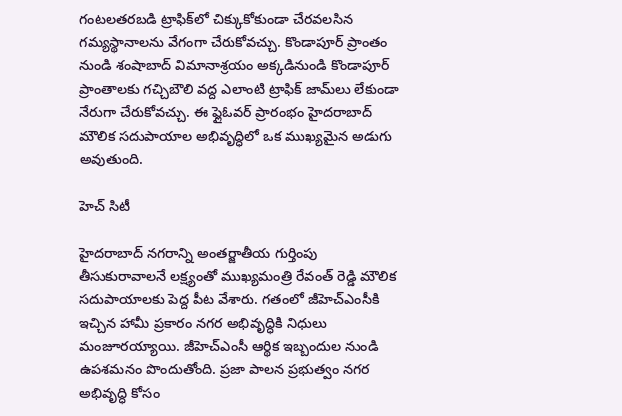గంటలతరబడి ట్రాఫిక్‌లో చిక్కుకోకుండా చేరవలసిన గమ్యస్థానాలను వేగంగా చేరుకోవచ్చు. కొండాపూర్‌ ప్రాంతం నుండి శంషాబాద్‌ విమానాశ్రయం అక్కడినుండి కొండాపూర్‌ ప్రాంతాలకు గచ్చిబౌలి వద్ద ఎలాంటి ట్రాఫిక్‌ జామ్‌లు లేకుండా నేరుగా చేరుకోవచ్చు. ఈ ఫ్లైఓవర్‌ ప్రారంభం హైదరాబాద్‌ మౌలిక సదుపాయాల అభివృద్ధిలో ఒక ముఖ్యమైన అడుగు అవుతుంది.

హెచ్‌ సిటీ

హైదరాబాద్‌ నగరాన్ని అంతర్జాతీయ గుర్తింపు తీసుకురావాలనే లక్ష్యంతో ముఖ్యమంత్రి రేవంత్‌ రెడ్డి మౌలిక సదుపాయాలకు పెద్ద పీట వేశారు. గతంలో జీహెచ్‌ఎంసీకి ఇచ్చిన హామీ ప్రకారం నగర అభివృద్ధికి నిధులు మంజూరయ్యాయి. జీహెచ్‌ఎంసీ ఆర్థిక ఇబ్బందుల నుండి ఉపశమనం పొందుతోంది. ప్రజా పాలన ప్రభుత్వం నగర అభివృద్ధి కోసం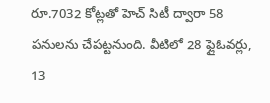రూ.7032 కోట్లతో హెచ్‌ సిటీ ద్వారా 58 పనులను చేపట్టనుంది. వీటిలో 28 ఫ్లైఓవర్లు, 13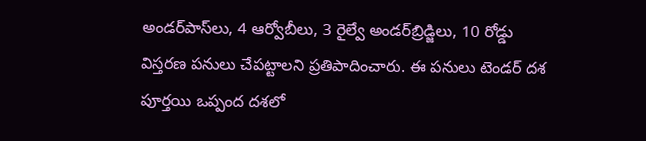అండర్‌పాస్‌లు, 4 ఆర్వోబీలు, 3 రైల్వే అండర్‌బ్రిడ్జిలు, 10 రోడ్డు విస్తరణ పనులు చేపట్టాలని ప్రతిపాదించారు. ఈ పనులు టెండర్‌ దశ పూర్తయి ఒప్పంద దశలో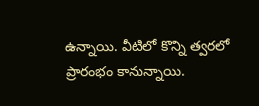ఉన్నాయి. వీటిలో కొన్ని త్వరలో ప్రారంభం కానున్నాయి.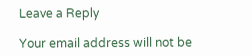Leave a Reply

Your email address will not be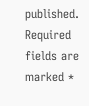published. Required fields are marked *